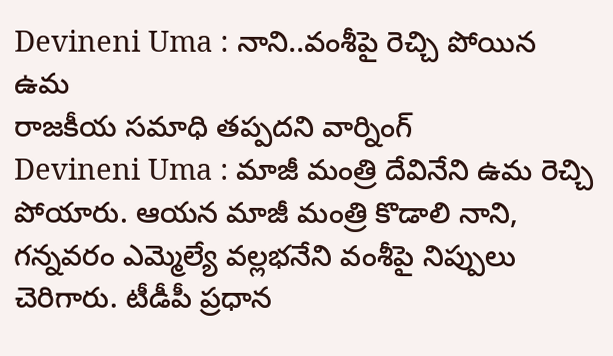Devineni Uma : నాని..వంశీపై రెచ్చి పోయిన ఉమ
రాజకీయ సమాధి తప్పదని వార్నింగ్
Devineni Uma : మాజీ మంత్రి దేవినేని ఉమ రెచ్చి పోయారు. ఆయన మాజీ మంత్రి కొడాలి నాని, గన్నవరం ఎమ్మెల్యే వల్లభనేని వంశీపై నిప్పులు చెరిగారు. టీడీపీ ప్రధాన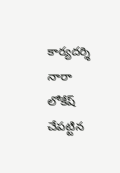కార్యదర్శి నారా లోకేష్ చేపట్టిన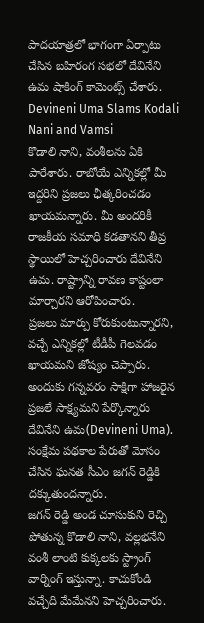పాదయాత్రలో భాగంగా ఏర్పాటు చేసిన బహిరంగ సభలో దేవినేని ఉమ షాకింగ్ కామెంట్స్ చేశారు.
Devineni Uma Slams Kodali Nani and Vamsi
కొడాలి నాని, వంశీలను ఏకి పారేశారు. రాబోయే ఎన్నికల్లో మీ ఇద్దరిని ప్రజలు ఛీత్కరించడం ఖాయమన్నారు. మీ అందరికీ రాజకీయ సమాధి కడతానని తీవ్ర స్థాయిలో హెచ్చరించారు దేవినేని ఉమ. రాష్ట్రాన్ని రావణ కాష్టంలా మార్చారని ఆరోపించారు.
ప్రజలు మార్పు కోరుకుంటున్నారని, వచ్చే ఎన్నికల్లో టీడీపీ గెలవడం ఖాయమని జోష్యం చెప్పారు. అందుకు గన్నవరం సాక్షిగా హాజరైన ప్రజలే సాక్ష్యమని పేర్కొన్నారు దేవినేని ఉమ(Devineni Uma). సంక్షేమ పథకాల పేరుతో మోసం చేసిన ఘనత సీఎం జగన్ రెడ్డికి దక్కుతుందన్నారు.
జగన్ రెడ్డి అండ చూసుకుని రెచ్చి పోతున్న కొడాలి నాని, వల్లభనేని వంశీ లాంటి కుక్కలకు స్ట్రాంగ్ వార్నింగ్ ఇస్తున్నా. కాచుకోండి వచ్చేది మేమేనని హెచ్చరించారు.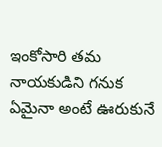ఇంకోసారి తమ నాయకుడిని గనుక ఏమైనా అంటే ఊరుకునే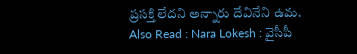ప్రసక్తి లేదని అన్నారు దేవినేని ఉమ.
Also Read : Nara Lokesh : వైసీపీ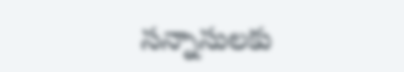సన్నాసులకు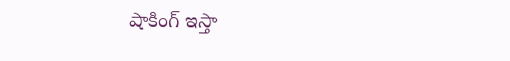షాకింగ్ ఇస్తా